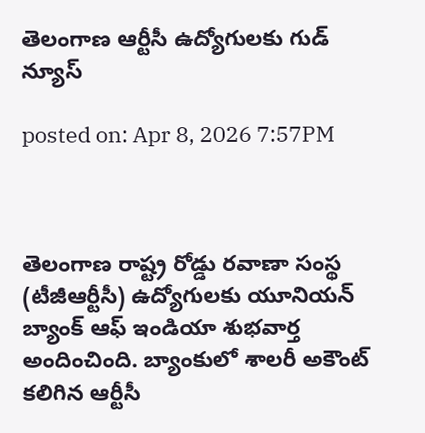తెలంగాణ ఆర్టీసీ ఉద్యోగులకు గుడ్ న్యూస్

posted on: Apr 8, 2026 7:57PM



తెలంగాణ రాష్ట్ర రోడ్డు రవాణా సంస్థ (టీజీఆర్టీసీ) ఉద్యోగులకు యూనియన్ బ్యాంక్ ఆఫ్ ఇండియా శుభవార్త అందించింది. బ్యాంకులో శాలరీ అకౌంట్ కలిగిన ఆర్టీసీ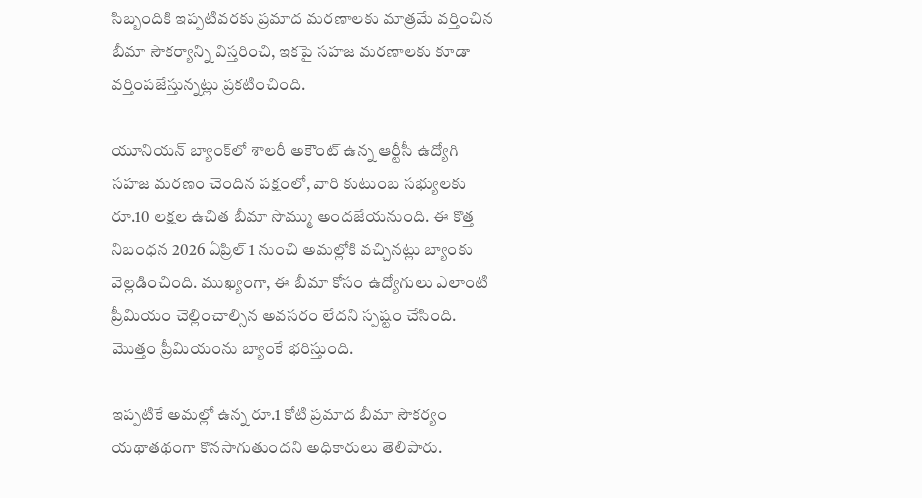సిబ్బందికి ఇప్పటివరకు ప్రమాద మరణాలకు మాత్రమే వర్తించిన బీమా సౌకర్యాన్ని విస్తరించి, ఇకపై సహజ మరణాలకు కూడా వర్తింపజేస్తున్నట్లు ప్రకటించింది.

యూనియన్ బ్యాంక్‌లో శాలరీ అకౌంట్ ఉన్న ఆర్టీసీ ఉద్యోగి సహజ మరణం చెందిన పక్షంలో, వారి కుటుంబ సభ్యులకు రూ.10 లక్షల ఉచిత బీమా సొమ్ము అందజేయనుంది. ఈ కొత్త నిబంధన 2026 ఏప్రిల్ 1 నుంచి అమల్లోకి వచ్చినట్లు బ్యాంకు వెల్లడించింది. ముఖ్యంగా, ఈ బీమా కోసం ఉద్యోగులు ఎలాంటి ప్రీమియం చెల్లించాల్సిన అవసరం లేదని స్పష్టం చేసింది. మొత్తం ప్రీమియంను బ్యాంకే భరిస్తుంది.

ఇప్పటికే అమల్లో ఉన్న రూ.1 కోటి ప్రమాద బీమా సౌకర్యం యథాతథంగా కొనసాగుతుందని అధికారులు తెలిపారు.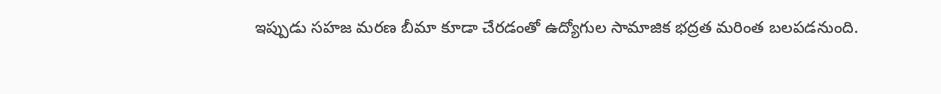ఇప్పుడు సహజ మరణ బీమా కూడా చేరడంతో ఉద్యోగుల సామాజిక భద్రత మరింత బలపడనుంది.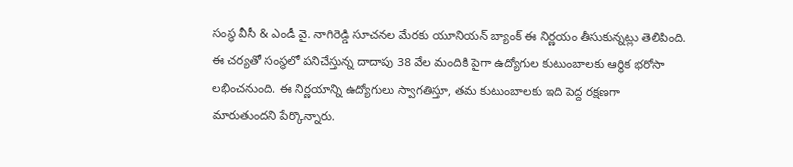సంస్థ వీసీ & ఎండీ వై. నాగిరెడ్డి సూచనల మేరకు యూనియన్ బ్యాంక్ ఈ నిర్ణయం తీసుకున్నట్లు తెలిపింది. ఈ చర్యతో సంస్థలో పనిచేస్తున్న దాదాపు 38 వేల మందికి పైగా ఉద్యోగుల కుటుంబాలకు ఆర్థిక భరోసా లభించనుంది. ఈ నిర్ణయాన్ని ఉద్యోగులు స్వాగతిస్తూ, తమ కుటుంబాలకు ఇది పెద్ద రక్షణగా మారుతుందని పేర్కొన్నారు.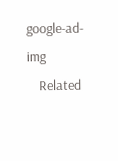google-ad-img
    Related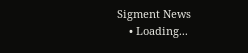Sigment News
    • Loading...